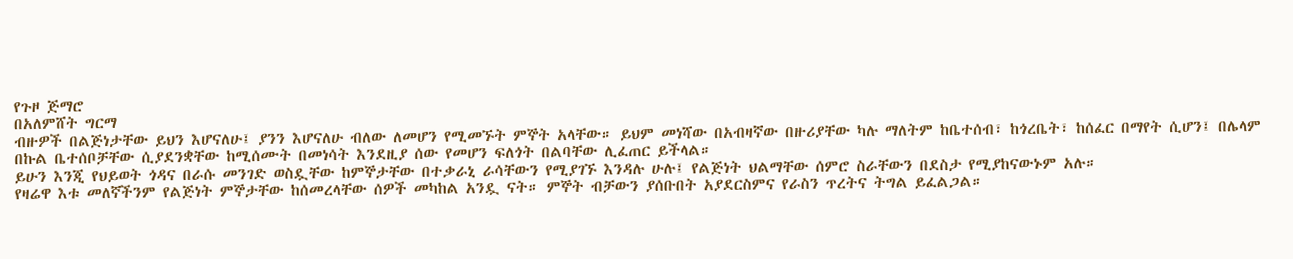የጉዞ ጅማሮ
በአለምሸት ግርማ
ብዙዎች በልጅነታቸው ይህን እሆናለሁ፤ ያንን እሆናለሁ ብለው ለመሆን የሚመኙት ምኞት አላቸው። ይህም መነሻው በአብዛኛው በዙሪያቸው ካሉ ማለትም ከቤተሰብ፣ ከጎረቤት፣ ከሰፈር በማየት ሲሆን፤ በሌላም በኩል ቤተሰቦቻቸው ሲያደንቋቸው ከሚሰሙት በመነሳት እንደዚያ ሰው የመሆን ፍለጎት በልባቸው ሊፈጠር ይችላል።
ይሁን እንጂ የህይወት ጎዳና በራሱ መንገድ ወስዷቸው ከምኞታቸው በተቃራኒ ራሳቸውን የሚያገኙ እንዳሉ ሁሉ፤ የልጅነት ህልማቸው ሰምሮ ስራቸውን በደስታ የሚያከናውኑም አሉ።
የዛሬዋ እቱ መለኛችንም የልጅነት ምኞታቸው ከሰመረላቸው ሰዎች መካከል አንዷ ናት። ምኞት ብቻውን ያሰቡበት አያደርስምና የራስን ጥረትና ትግል ይፈልጋል።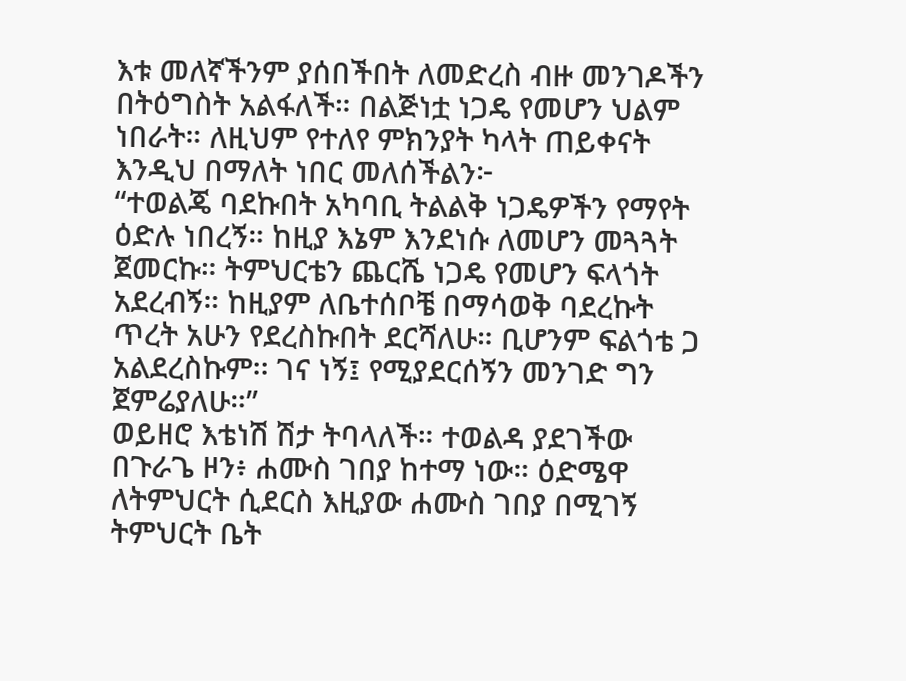እቱ መለኛችንም ያሰበችበት ለመድረስ ብዙ መንገዶችን በትዕግስት አልፋለች። በልጅነቷ ነጋዴ የመሆን ህልም ነበራት። ለዚህም የተለየ ምክንያት ካላት ጠይቀናት እንዲህ በማለት ነበር መለሰችልን፦
“ተወልጄ ባደኩበት አካባቢ ትልልቅ ነጋዴዎችን የማየት ዕድሉ ነበረኝ። ከዚያ እኔም እንደነሱ ለመሆን መጓጓት ጀመርኩ። ትምህርቴን ጨርሼ ነጋዴ የመሆን ፍላጎት አደረብኝ። ከዚያም ለቤተሰቦቼ በማሳወቅ ባደረኩት ጥረት አሁን የደረስኩበት ደርሻለሁ። ቢሆንም ፍልጎቴ ጋ አልደረስኩም፡፡ ገና ነኝ፤ የሚያደርሰኝን መንገድ ግን ጀምሬያለሁ።”
ወይዘሮ እቴነሽ ሽታ ትባላለች። ተወልዳ ያደገችው በጉራጌ ዞን፥ ሐሙስ ገበያ ከተማ ነው። ዕድሜዋ ለትምህርት ሲደርስ እዚያው ሐሙስ ገበያ በሚገኝ ትምህርት ቤት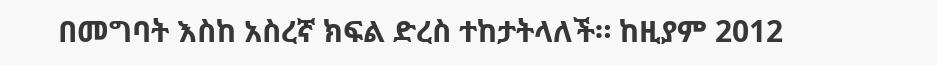በመግባት እስከ አስረኛ ክፍል ድረስ ተከታትላለች። ከዚያም 2012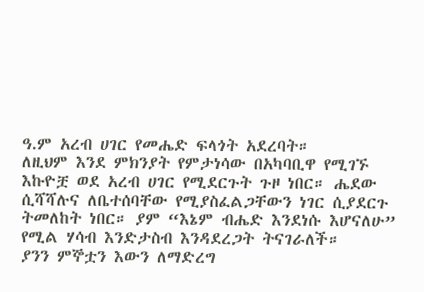ዓ.ም አረብ ሀገር የመሔድ ፍላጎት አደረባት።
ለዚህም እንደ ምክንያት የምታነሳው በአካባቢዋ የሚገኙ እኩዮቿ ወደ አረብ ሀገር የሚደርጉት ጉዞ ነበር። ሔደው ሲሻሻሉና ለቤተሰባቸው የሚያስፈልጋቸውን ነገር ሲያደርጉ ትመለከት ነበር። ያም “እኔም ብሔድ እንደነሱ እሆናለሁ” የሚል ሃሳብ እንድታስብ እንዳደረጋት ትናገራለች።
ያንን ምኞቷን እውን ለማድረግ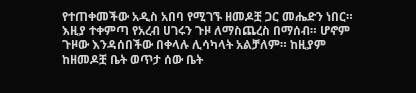የተጠቀመችው አዲስ አበባ የሚገኙ ዘመዶቿ ጋር መሔድን ነበር። እዚያ ተቀምጣ የአረብ ሀገሩን ጉዞ ለማስጨረስ በማሰብ። ሆኖም ጉዞው እንዳሰበችው በቀላሉ ሊሳካላት አልቻለም። ከዚያም ከዘመዶቿ ቤት ወጥታ ሰው ቤት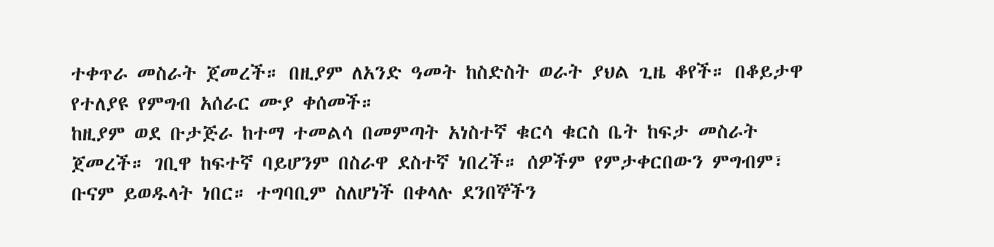ተቀጥራ መስራት ጀመረች። በዚያም ለአንድ ዓመት ከስድስት ወራት ያህል ጊዜ ቆየች። በቆይታዋ የተለያዩ የምግብ አሰራር ሙያ ቀሰመች።
ከዚያም ወደ ቡታጅራ ከተማ ተመልሳ በመምጣት አነስተኛ ቁርሳ ቁርስ ቤት ከፍታ መስራት ጀመረች። ገቢዋ ከፍተኛ ባይሆንም በስራዋ ደስተኛ ነበረች። ሰዎችም የምታቀርበውን ምግብም፣ ቡናም ይወዱላት ነበር። ተግባቢም ስለሆነች በቀላሉ ደንበኞችን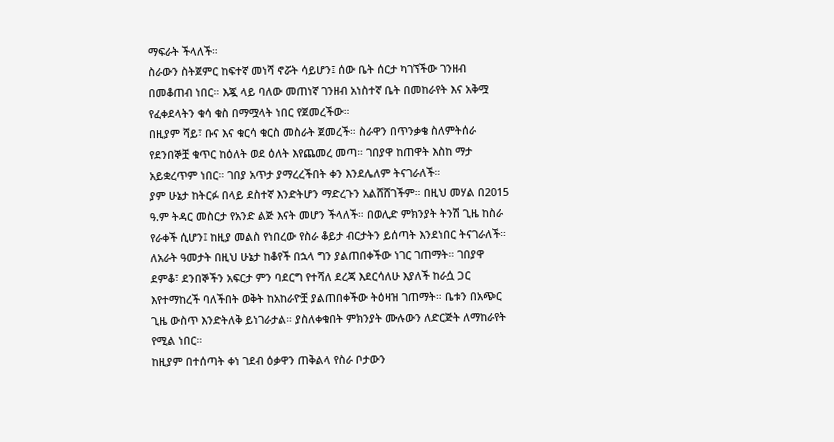ማፍራት ችላለች።
ስራውን ስትጀምር ከፍተኛ መነሻ ኖሯት ሳይሆን፤ ሰው ቤት ሰርታ ካገኘችው ገንዘብ በመቆጠብ ነበር። እጇ ላይ ባለው መጠነኛ ገንዘብ አነስተኛ ቤት በመከራየት እና አቅሟ የፈቀደላትን ቁሳ ቁስ በማሟላት ነበር የጀመረችው።
በዚያም ሻይ፣ ቡና እና ቁርሳ ቁርስ መስራት ጀመረች። ስራዋን በጥንቃቄ ስለምትሰራ የደንበኞቿ ቁጥር ከዕለት ወደ ዕለት እየጨመረ መጣ። ገበያዋ ከጠዋት እስከ ማታ አይቋረጥም ነበር። ገበያ አጥታ ያማረረችበት ቀን እንደሌለም ትናገራለች።
ያም ሁኔታ ከትርፉ በላይ ደስተኛ እንድትሆን ማድረጉን አልሸሸገችም። በዚህ መሃል በ2015 ዓ.ም ትዳር መስርታ የአንድ ልጅ እናት መሆን ችላለች። በወሊድ ምክንያት ትንሽ ጊዜ ከስራ የራቀች ሲሆን፤ ከዚያ መልስ የነበረው የስራ ቆይታ ብርታትን ይሰጣት እንደነበር ትናገራለች።
ለአራት ዓመታት በዚህ ሁኔታ ከቆየች በኋላ ግን ያልጠበቀችው ነገር ገጠማት። ገበያዋ ደምቆ፣ ደንበኞችን አፍርታ ምን ባደርግ የተሻለ ደረጃ እደርሳለሁ እያለች ከራሷ ጋር እየተማከረች ባለችበት ወቅት ከአከራዮቿ ያልጠበቀችው ትዕዛዝ ገጠማት። ቤቱን በአጭር ጊዜ ውስጥ እንድትለቅ ይነገራታል። ያስለቀቁበት ምክንያት ሙሉውን ለድርጅት ለማከራየት የሚል ነበር።
ከዚያም በተሰጣት ቀነ ገደብ ዕቃዋን ጠቅልላ የስራ ቦታውን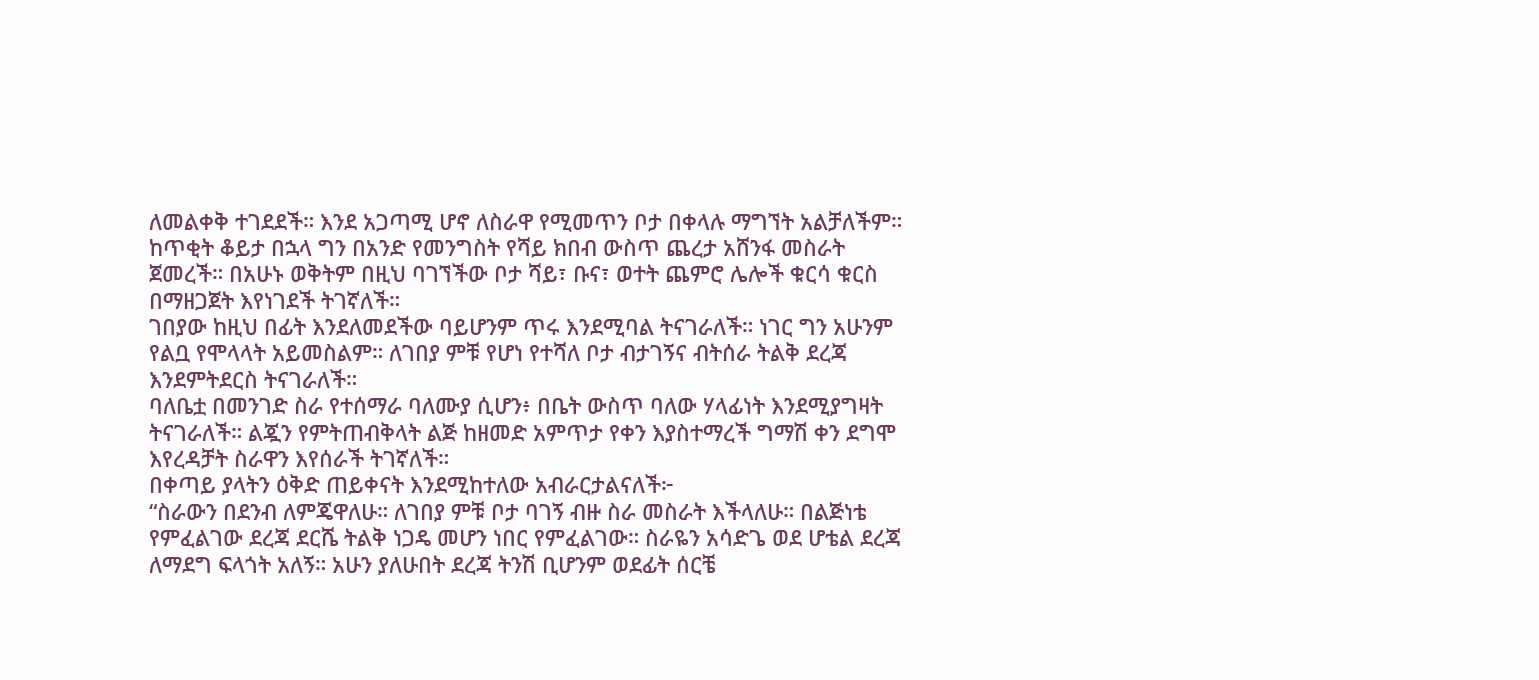ለመልቀቅ ተገደደች። እንደ አጋጣሚ ሆኖ ለስራዋ የሚመጥን ቦታ በቀላሉ ማግኘት አልቻለችም። ከጥቂት ቆይታ በኋላ ግን በአንድ የመንግስት የሻይ ክበብ ውስጥ ጨረታ አሸንፋ መስራት ጀመረች። በአሁኑ ወቅትም በዚህ ባገኘችው ቦታ ሻይ፣ ቡና፣ ወተት ጨምሮ ሌሎች ቁርሳ ቁርስ በማዘጋጀት እየነገደች ትገኛለች።
ገበያው ከዚህ በፊት እንደለመደችው ባይሆንም ጥሩ እንደሚባል ትናገራለች። ነገር ግን አሁንም የልቧ የሞላላት አይመስልም። ለገበያ ምቹ የሆነ የተሻለ ቦታ ብታገኝና ብትሰራ ትልቅ ደረጃ እንደምትደርስ ትናገራለች።
ባለቤቷ በመንገድ ስራ የተሰማራ ባለሙያ ሲሆን፥ በቤት ውስጥ ባለው ሃላፊነት እንደሚያግዛት ትናገራለች። ልጇን የምትጠብቅላት ልጅ ከዘመድ አምጥታ የቀን እያስተማረች ግማሽ ቀን ደግሞ እየረዳቻት ስራዋን እየሰራች ትገኛለች።
በቀጣይ ያላትን ዕቅድ ጠይቀናት እንደሚከተለው አብራርታልናለች፦
“ስራውን በደንብ ለምጄዋለሁ። ለገበያ ምቹ ቦታ ባገኝ ብዙ ስራ መስራት እችላለሁ። በልጅነቴ የምፈልገው ደረጃ ደርሼ ትልቅ ነጋዴ መሆን ነበር የምፈልገው። ስራዬን አሳድጌ ወደ ሆቴል ደረጃ ለማደግ ፍላጎት አለኝ። አሁን ያለሁበት ደረጃ ትንሽ ቢሆንም ወደፊት ሰርቼ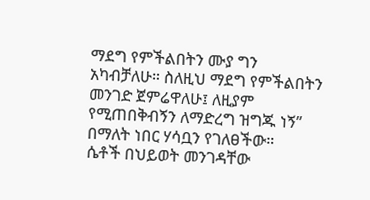ማደግ የምችልበትን ሙያ ግን አካብቻለሁ። ስለዚህ ማደግ የምችልበትን መንገድ ጀምሬዋለሁ፤ ለዚያም የሚጠበቅብኝን ለማድረግ ዝግጁ ነኝ” በማለት ነበር ሃሳቧን የገለፀችው።
ሴቶች በህይወት መንገዳቸው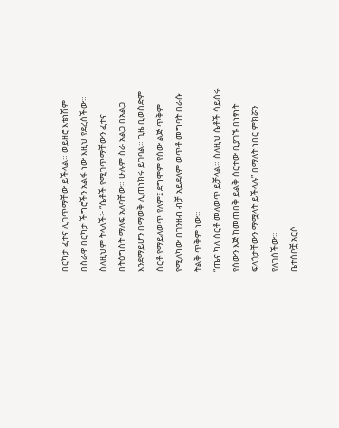በርካታ ፈተና ሊገጥማቸው ይችላል። ወይዘሮ እቴነሽም በስራዋ በርካታ ችግሮችን አልፋ ነው እዚህ የደረሰችው።
ስለዚህም ትላለች፦ “ሴቶች የሚገጥማቸውን ፈተና በትዕግስት ማለፍ አለባቸው። ሁሉም ስራ አልጋ በአልጋ እንደማይሆን በማወቅ ሊጠነክሩ ይገባል። ጊዜ ቢወስድም ሰርቶ የማይለወጥ የለም፤ ደግሞም የሰው ልጅ ጥቅም የሚለካው በገንዘብ ብቻ አይደለም ወጥቶ መግባት በራሱ ትልቅ ጥቅም ነው።
“ጤና ካለ ሰርቶ መለወጥ ይቻላል። ስለዚህ ሴቶች ሳይሰሩ የሰውን እጅ ከመጠበቅ ይልቅ ሰርተው ቢያገኙ በነፃነት ፍላጎታቸውን ማሟላት ይችላሉ” በማለት ነበር ምክሯን የለገሰችው።
ቤተሰቦቿ አርሶ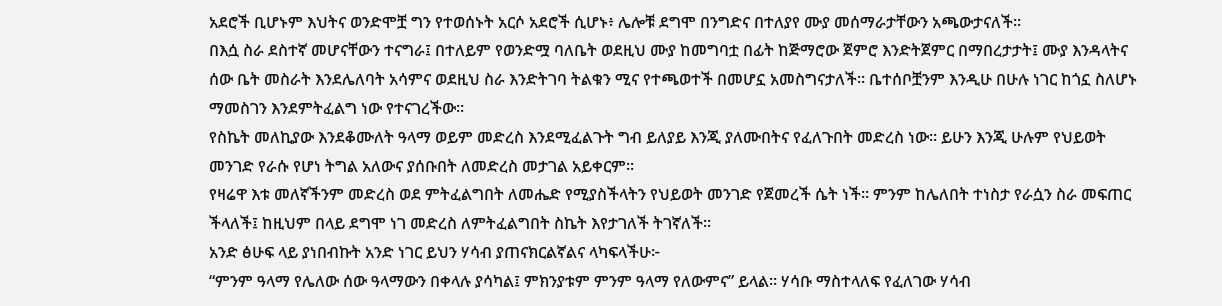አደሮች ቢሆኑም እህትና ወንድሞቿ ግን የተወሰኑት አርሶ አደሮች ሲሆኑ፥ ሌሎቹ ደግሞ በንግድና በተለያየ ሙያ መሰማራታቸውን አጫውታናለች።
በእሷ ስራ ደስተኛ መሆናቸውን ተናግራ፤ በተለይም የወንድሟ ባለቤት ወደዚህ ሙያ ከመግባቷ በፊት ከጅማሮው ጀምሮ እንድትጀምር በማበረታታት፤ ሙያ እንዳላትና ሰው ቤት መስራት እንደሌለባት አሳምና ወደዚህ ስራ እንድትገባ ትልቁን ሚና የተጫወተች በመሆኗ አመስግናታለች። ቤተሰቦቿንም እንዲሁ በሁሉ ነገር ከጎኗ ስለሆኑ ማመስገን እንደምትፈልግ ነው የተናገረችው።
የስኬት መለኪያው እንደቆሙለት ዓላማ ወይም መድረስ እንደሚፈልጉት ግብ ይለያይ እንጂ ያለሙበትና የፈለጉበት መድረስ ነው። ይሁን እንጂ ሁሉም የህይወት መንገድ የራሱ የሆነ ትግል አለውና ያሰቡበት ለመድረስ መታገል አይቀርም።
የዛሬዋ እቱ መለኛችንም መድረስ ወደ ምትፈልግበት ለመሔድ የሚያስችላትን የህይወት መንገድ የጀመረች ሴት ነች። ምንም ከሌለበት ተነስታ የራሷን ስራ መፍጠር ችላለች፤ ከዚህም በላይ ደግሞ ነገ መድረስ ለምትፈልግበት ስኬት እየታገለች ትገኛለች።
አንድ ፅሁፍ ላይ ያነበብኩት አንድ ነገር ይህን ሃሳብ ያጠናክርልኛልና ላካፍላችሁ፦
“ምንም ዓላማ የሌለው ሰው ዓላማውን በቀላሉ ያሳካል፤ ምክንያቱም ምንም ዓላማ የለውምና” ይላል። ሃሳቡ ማስተላለፍ የፈለገው ሃሳብ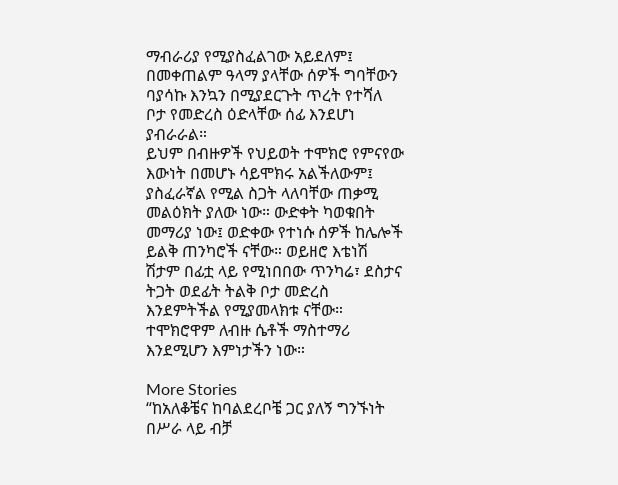ማብራሪያ የሚያስፈልገው አይደለም፤ በመቀጠልም ዓላማ ያላቸው ሰዎች ግባቸውን ባያሳኩ እንኳን በሚያደርጉት ጥረት የተሻለ ቦታ የመድረስ ዕድላቸው ሰፊ እንደሆነ ያብራራል።
ይህም በብዙዎች የህይወት ተሞክሮ የምናየው እውነት በመሆኑ ሳይሞክሩ አልችለውም፤ ያስፈራኛል የሚል ስጋት ላለባቸው ጠቃሚ መልዕክት ያለው ነው። ውድቀት ካወቁበት መማሪያ ነው፤ ወድቀው የተነሱ ሰዎች ከሌሎች ይልቅ ጠንካሮች ናቸው። ወይዘሮ እቴነሽ ሽታም በፊቷ ላይ የሚነበበው ጥንካሬ፣ ደስታና ትጋት ወደፊት ትልቅ ቦታ መድረስ እንደምትችል የሚያመላክቱ ናቸው። ተሞክሮዋም ለብዙ ሴቶች ማስተማሪ እንደሚሆን እምነታችን ነው።

More Stories
“ከአለቆቼና ከባልደረቦቼ ጋር ያለኝ ግንኙነት በሥራ ላይ ብቻ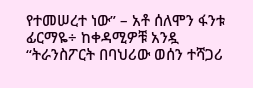የተመሠረተ ነው” – አቶ ሰለሞን ፋንቱ
ፊርማዬ÷ ከቀዳሚዎቹ አንዷ
“ትራንስፖርት በባህሪው ወሰን ተሻጋሪ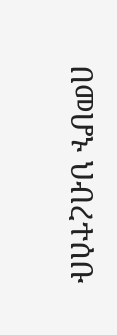በመሆኑ ህብረተሰቡ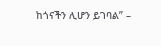ከጎናችን ሊሆን ይገባል” –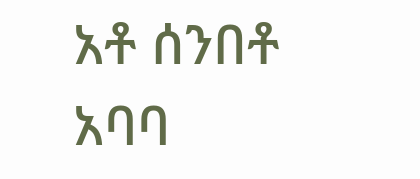አቶ ሰንበቶ አባባ